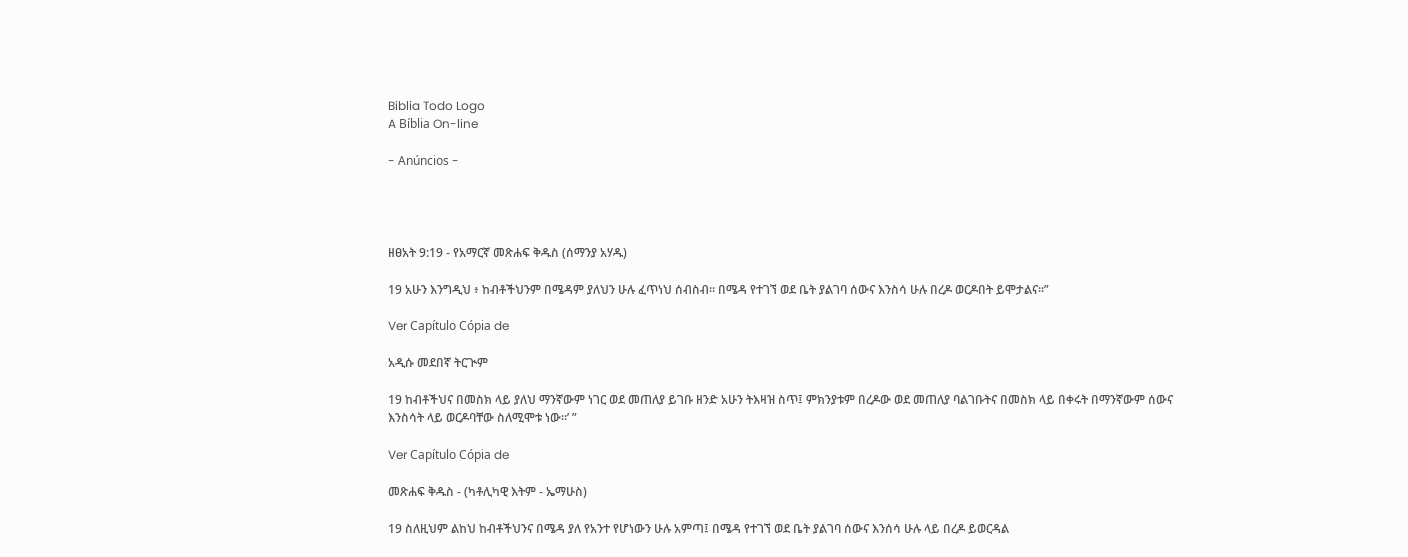Biblia Todo Logo
A Bíblia On-line

- Anúncios -




ዘፀአት 9:19 - የአማርኛ መጽሐፍ ቅዱስ (ሰማንያ አሃዱ)

19 አሁን እንግዲህ ፥ ከብቶችህንም በሜዳም ያለህን ሁሉ ፈጥነህ ሰብስብ። በሜዳ የተገኘ ወደ ቤት ያልገባ ሰውና እንስሳ ሁሉ በረዶ ወርዶበት ይሞታልና።”

Ver Capítulo Cópia de

አዲሱ መደበኛ ትርጒም

19 ከብቶችህና በመስክ ላይ ያለህ ማንኛውም ነገር ወደ መጠለያ ይገቡ ዘንድ አሁን ትእዛዝ ስጥ፤ ምክንያቱም በረዶው ወደ መጠለያ ባልገቡትና በመስክ ላይ በቀሩት በማንኛውም ሰውና እንስሳት ላይ ወርዶባቸው ስለሚሞቱ ነው።’ ”

Ver Capítulo Cópia de

መጽሐፍ ቅዱስ - (ካቶሊካዊ እትም - ኤማሁስ)

19 ስለዚህም ልከህ ከብቶችህንና በሜዳ ያለ የአንተ የሆነውን ሁሉ አምጣ፤ በሜዳ የተገኘ ወደ ቤት ያልገባ ሰውና እንሰሳ ሁሉ ላይ በረዶ ይወርዳል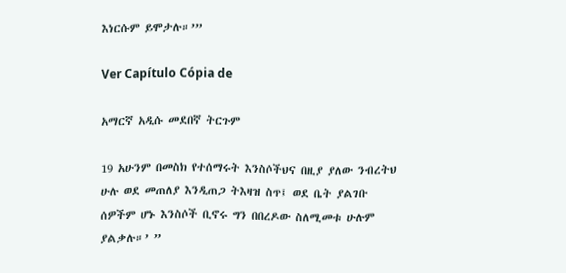እነርሱም ይሞታሉ።’”

Ver Capítulo Cópia de

አማርኛ አዲሱ መደበኛ ትርጉም

19 አሁንም በመስክ የተሰማሩት እንስሶችህና በዚያ ያለው ንብረትህ ሁሉ ወደ መጠለያ እንዲጠጋ ትእዛዝ ስጥ፤ ወደ ቤት ያልገቡ ሰዎችም ሆኑ እንስሶች ቢኖሩ ግን በበረዶው ስለሚመቱ ሁሉም ያልቃሉ።’ ”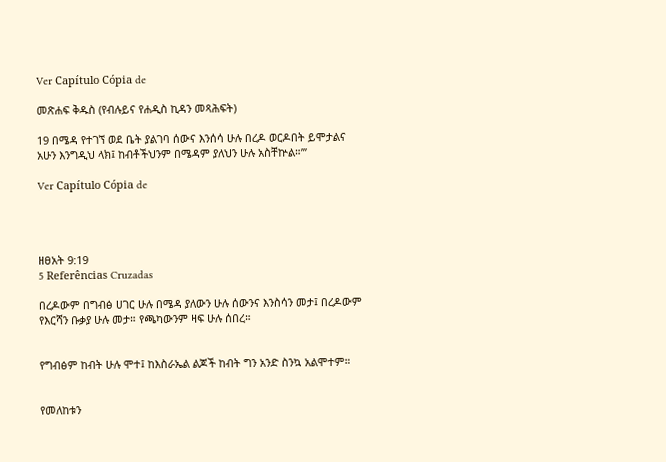Ver Capítulo Cópia de

መጽሐፍ ቅዱስ (የብሉይና የሐዲስ ኪዳን መጻሕፍት)

19 በሜዳ የተገኘ ወደ ቤት ያልገባ ሰውና እንሰሳ ሁሉ በረዶ ወርዶበት ይሞታልና አሁን እንግዲህ ላክ፤ ከብቶችህንም በሜዳም ያለህን ሁሉ አስቸኵል።’”

Ver Capítulo Cópia de




ዘፀአት 9:19
5 Referências Cruzadas

በረዶውም በግብፅ ሀገር ሁሉ በሜዳ ያለውን ሁሉ ሰውንና እንስሳን መታ፤ በረዶውም የእርሻን ቡቃያ ሁሉ መታ። የጫካውንም ዛፍ ሁሉ ሰበረ።


የግብፅም ከብት ሁሉ ሞተ፤ ከእስራኤል ልጆች ከብት ግን አንድ ስንኳ አልሞተም።


የመለከቱን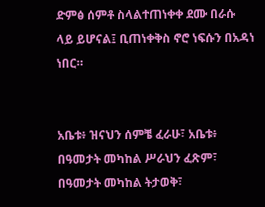ድምፅ ሰምቶ ስላልተጠነቀቀ ደሙ በራሱ ላይ ይሆናል፤ ቢጠነቀቅስ ኖሮ ነፍሱን በአዳነ ነበር።


አቤቱ፥ ዝናህን ሰምቼ ፈራሁ፣ አቤቱ፥ በዓመታት መካከል ሥራህን ፈጽም፣ በዓመታት መካከል ትታወቅ፣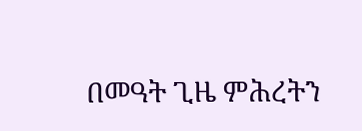በመዓት ጊዜ ምሕረትን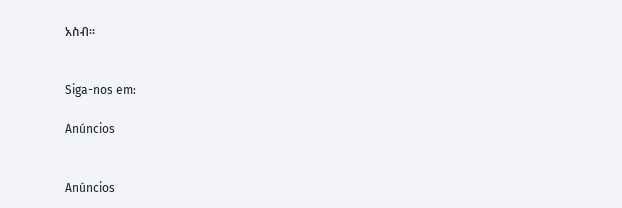አስብ።


Siga-nos em:

Anúncios


Anúncios